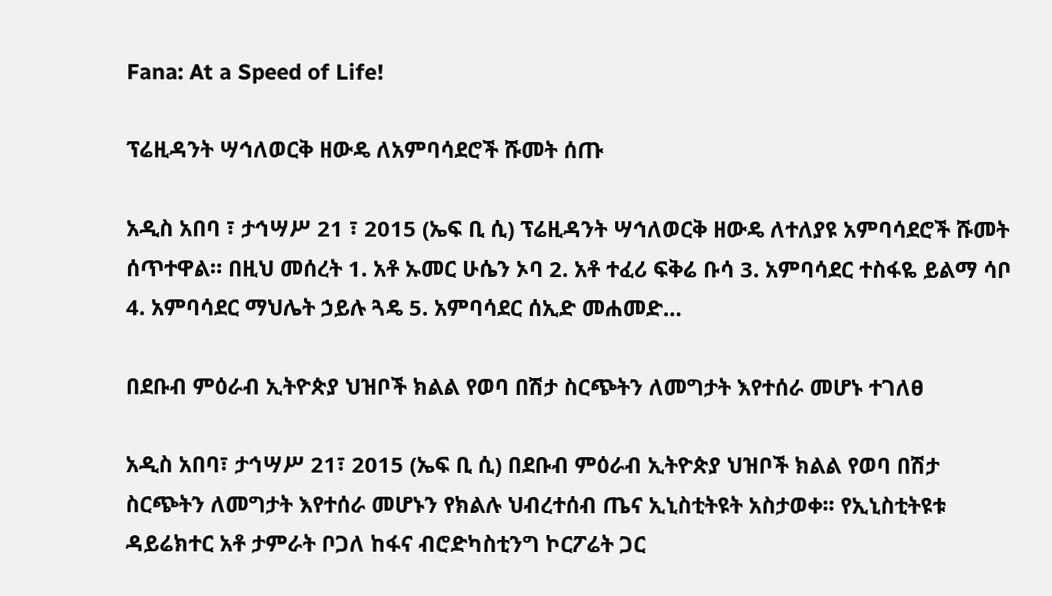Fana: At a Speed of Life!

ፕሬዚዳንት ሣኅለወርቅ ዘውዴ ለአምባሳደሮች ሹመት ሰጡ

አዲስ አበባ ፣ ታኅሣሥ 21 ፣ 2015 (ኤፍ ቢ ሲ) ፕሬዚዳንት ሣኅለወርቅ ዘውዴ ለተለያዩ አምባሳደሮች ሹመት ሰጥተዋል። በዚህ መሰረት 1. አቶ ኡመር ሁሴን ኦባ 2. አቶ ተፈሪ ፍቅሬ ቡሳ 3. አምባሳደር ተስፋዬ ይልማ ሳቦ 4. አምባሳደር ማህሌት ኃይሉ ጓዴ 5. አምባሳደር ሰኢድ መሐመድ…

በደቡብ ምዕራብ ኢትዮጵያ ህዝቦች ክልል የወባ በሽታ ስርጭትን ለመግታት እየተሰራ መሆኑ ተገለፀ

አዲስ አበባ፣ ታኅሣሥ 21፣ 2015 (ኤፍ ቢ ሲ) በደቡብ ምዕራብ ኢትዮጵያ ህዝቦች ክልል የወባ በሽታ ስርጭትን ለመግታት እየተሰራ መሆኑን የክልሉ ህብረተሰብ ጤና ኢኒስቲትዩት አስታወቀ፡፡ የኢኒስቲትዩቱ ዳይሬክተር አቶ ታምራት ቦጋለ ከፋና ብሮድካስቲንግ ኮርፖሬት ጋር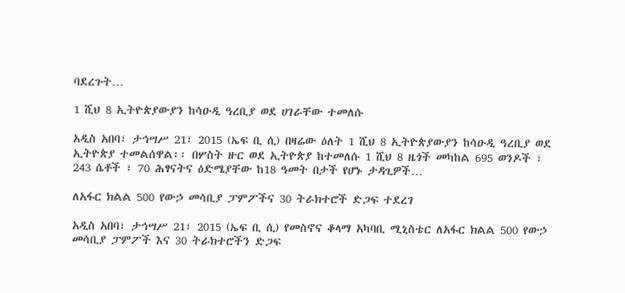ባደረጉት…

1 ሺህ 8 ኢትዮጵያውያን ከሳዑዲ ዓረቢያ ወደ ሀገራቸው ተመለሱ

አዲስ አበባ፣ ታኅሣሥ 21፣ 2015 (ኤፍ ቢ ሲ) በዛሬው ዕለት 1 ሺህ 8 ኢትዮጵያውያን ከሳዑዲ ዓረቢያ ወደ ኢትዮጵያ ተመልሰዋል፡፡ በሦስት ዙር ወደ ኢትዮጵያ ከተመለሱ 1 ሺህ 8 ዜጎች መካከል 695 ወንዶች ፣ 243 ሴቶች ፣ 70 ሕፃናትና ዕድሜያቸው ከ18 ዓመት በታች የሆኑ ታዳጊዎች…

ለአፋር ክልል 500 የውኃ መሳቢያ ፓምፖችና 30 ትራክተሮች ድጋፍ ተደረገ

አዲስ አበባ፣ ታኅሣሥ 21፣ 2015 (ኤፍ ቢ ሲ) የመስኖና ቆላማ አካባቢ ሚኒስቴር ለአፋር ክልል 500 የውኃ መሳቢያ ፓምፖች እና 30 ትራክተሮችን ድጋፍ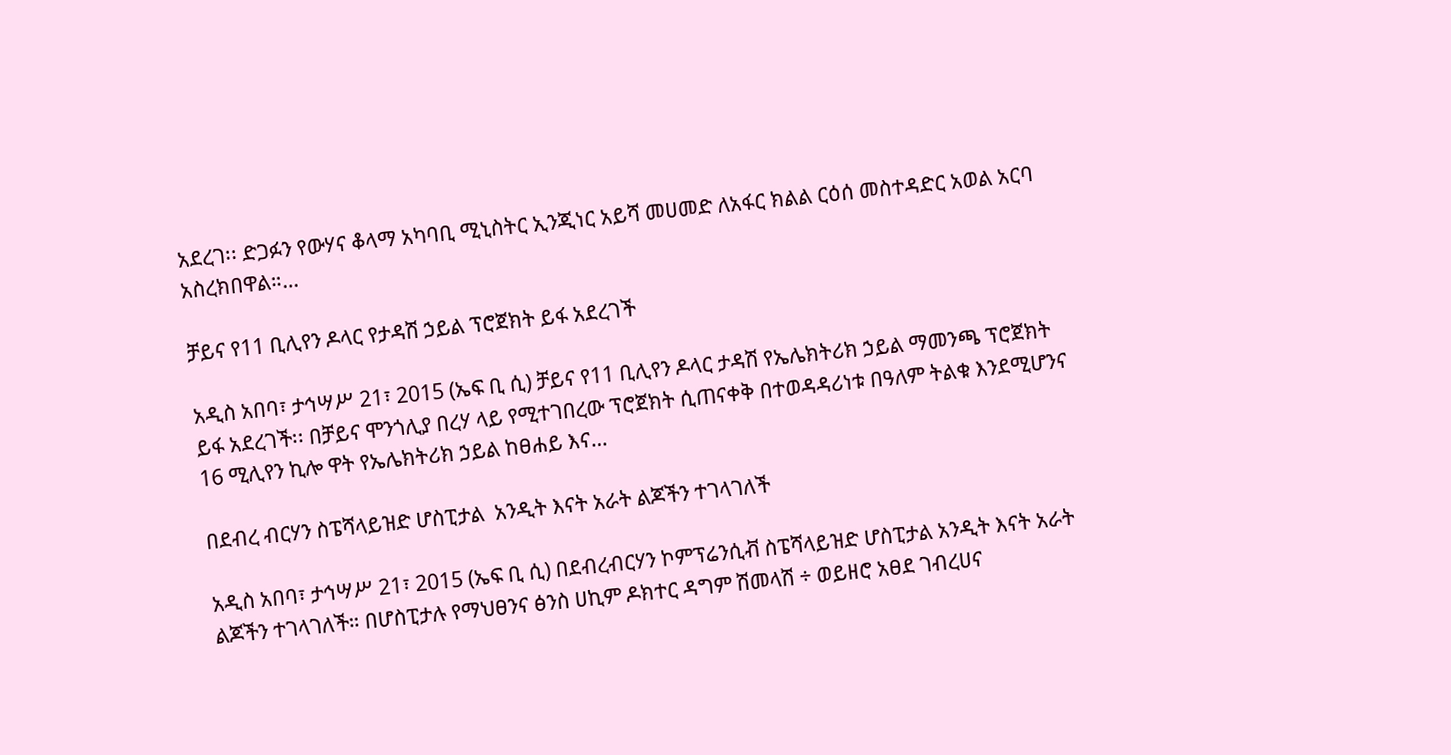አደረገ፡፡ ድጋፉን የውሃና ቆላማ አካባቢ ሚኒስትር ኢንጂነር አይሻ መሀመድ ለአፋር ክልል ርዕሰ መስተዳድር አወል አርባ አስረክበዋል።…

ቻይና የ11 ቢሊየን ዶላር የታዳሽ ኃይል ፕሮጀክት ይፋ አደረገች

አዲስ አበባ፣ ታኅሣሥ 21፣ 2015 (ኤፍ ቢ ሲ) ቻይና የ11 ቢሊየን ዶላር ታዳሽ የኤሌክትሪክ ኃይል ማመንጫ ፕሮጀክት ይፋ አደረገች፡፡ በቻይና ሞንጎሊያ በረሃ ላይ የሚተገበረው ፕሮጀክት ሲጠናቀቅ በተወዳዳሪነቱ በዓለም ትልቁ እንደሚሆንና 16 ሚሊየን ኪሎ ዋት የኤሌክትሪክ ኃይል ከፀሐይ እና…

በደብረ ብርሃን ስፔሻላይዝድ ሆስፒታል  አንዲት እናት አራት ልጆችን ተገላገለች

አዲስ አበባ፣ ታኅሣሥ 21፣ 2015 (ኤፍ ቢ ሲ) በደብረብርሃን ኮምፕሬንሲቭ ስፔሻላይዝድ ሆስፒታል አንዲት እናት አራት ልጆችን ተገላገለች። በሆስፒታሉ የማህፀንና ፅንስ ሀኪም ዶክተር ዳግም ሽመላሽ ÷ ወይዘሮ አፀደ ገብረሀና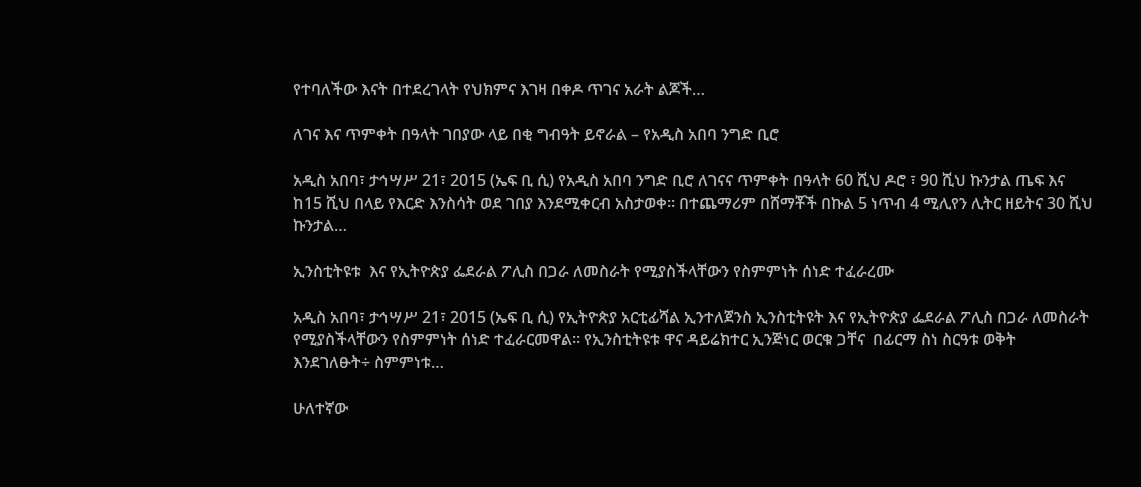የተባለችው እናት በተደረገላት የህክምና እገዛ በቀዶ ጥገና አራት ልጆች…

ለገና እና ጥምቀት በዓላት ገበያው ላይ በቂ ግብዓት ይኖራል – የአዲስ አበባ ንግድ ቢሮ

አዲስ አበባ፣ ታኅሣሥ 21፣ 2015 (ኤፍ ቢ ሲ) የአዲስ አበባ ንግድ ቢሮ ለገናና ጥምቀት በዓላት 60 ሺህ ዶሮ ፣ 90 ሺህ ኩንታል ጤፍ እና ከ15 ሺህ በላይ የእርድ እንስሳት ወደ ገበያ እንደሚቀርብ አስታወቀ፡፡ በተጨማሪም በሸማቾች በኩል 5 ነጥብ 4 ሚሊየን ሊትር ዘይትና 30 ሺህ ኩንታል…

ኢንስቲትዩቱ  እና የኢትዮጵያ ፌደራል ፖሊስ በጋራ ለመስራት የሚያስችላቸውን የስምምነት ሰነድ ተፈራረሙ

አዲስ አበባ፣ ታኅሣሥ 21፣ 2015 (ኤፍ ቢ ሲ) የኢትዮጵያ አርቲፊሻል ኢንተለጀንስ ኢንስቲትዩት እና የኢትዮጵያ ፌደራል ፖሊስ በጋራ ለመስራት የሚያስችላቸውን የስምምነት ሰነድ ተፈራርመዋል። የኢንስቲትዩቱ ዋና ዳይሬክተር ኢንጅነር ወርቁ ጋቸና  በፊርማ ስነ ስርዓቱ ወቅት እንደገለፁት÷ ስምምነቱ…

ሁለተኛው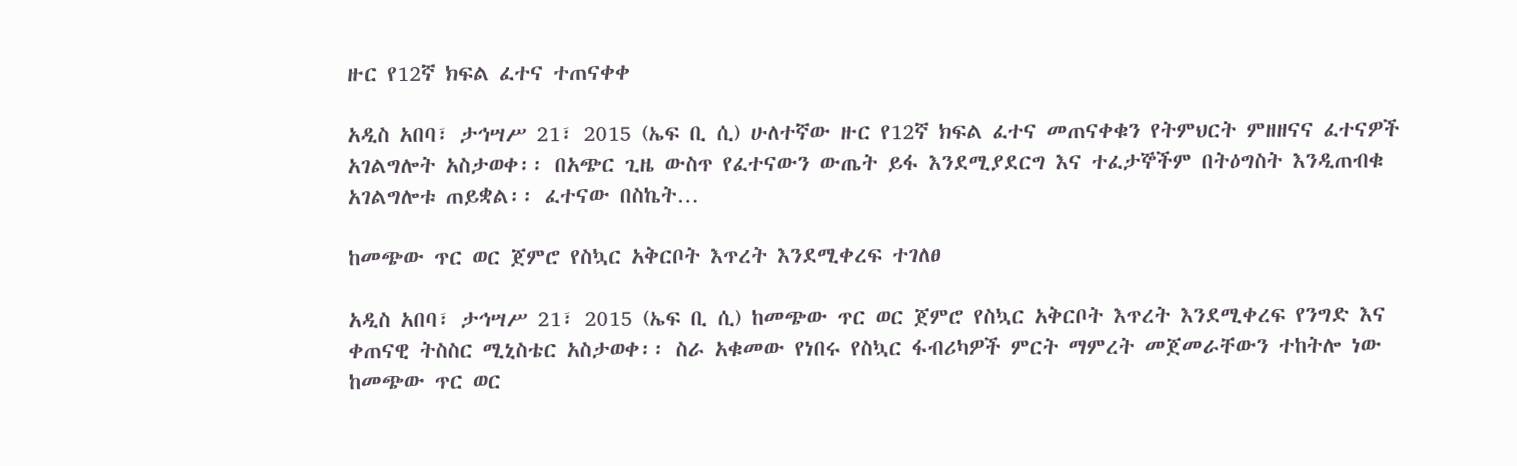ዙር የ12ኛ ክፍል ፈተና ተጠናቀቀ

አዲስ አበባ፣ ታኅሣሥ 21፣ 2015 (ኤፍ ቢ ሲ) ሁለተኛው ዙር የ12ኛ ክፍል ፈተና መጠናቀቁን የትምህርት ምዘዘናና ፈተናዎች አገልግሎት አስታወቀ፡፡ በአጭር ጊዜ ውስጥ የፈተናውን ውጤት ይፋ እንደሚያደርግ እና ተፈታኞችም በትዕግስት እንዲጠብቁ አገልግሎቱ ጠይቋል፡፡ ፈተናው በስኬት…

ከመጭው ጥር ወር ጀምሮ የስኳር አቅርቦት እጥረት እንደሚቀረፍ ተገለፀ

አዲስ አበባ፣ ታኅሣሥ 21፣ 2015 (ኤፍ ቢ ሲ) ከመጭው ጥር ወር ጀምሮ የስኳር አቅርቦት እጥረት እንደሚቀረፍ የንግድ እና ቀጠናዊ ትስስር ሚኒስቴር አስታወቀ፡፡ ስራ አቁመው የነበሩ የስኳር ፋብሪካዎች ምርት ማምረት መጀመራቸውን ተከትሎ ነው ከመጭው ጥር ወር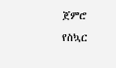ጀምሮ የስኳር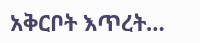አቅርቦት እጥረት…